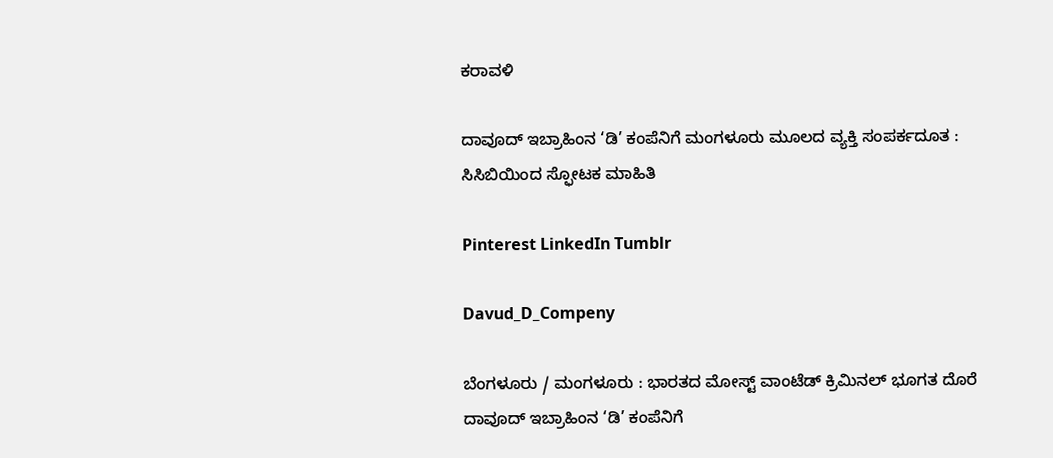ಕರಾವಳಿ

ದಾವೂದ್ ಇಬ್ರಾಹಿಂನ ‘ಡಿ’ ಕಂಪೆನಿಗೆ ಮಂಗಳೂರು ಮೂಲದ ವ್ಯಕ್ತಿ ಸಂಪರ್ಕದೂತ : ಸಿಸಿಬಿಯಿಂದ ಸ್ಫೋಟಕ ಮಾಹಿತಿ

Pinterest LinkedIn Tumblr

Davud_D_Compeny

ಬೆಂಗಳೂರು / ಮಂಗಳೂರು : ಭಾರತದ ಮೋಸ್ಟ್ ವಾಂಟೆಡ್ ಕ್ರಿಮಿನಲ್ ಭೂಗತ ದೊರೆ ದಾವೂದ್ ಇಬ್ರಾಹಿಂನ ‘ಡಿ’ ಕಂಪೆನಿಗೆ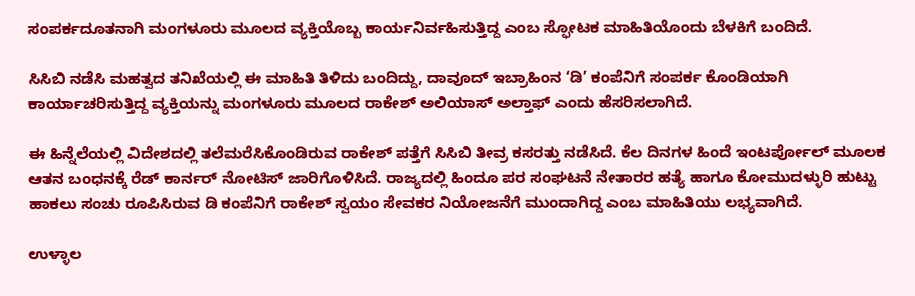ಸಂಪರ್ಕದೂತನಾಗಿ ಮಂಗಳೂರು ಮೂಲದ ವ್ಯಕ್ತಿಯೊಬ್ಬ ಕಾರ್ಯನಿರ್ವಹಿಸುತ್ತಿದ್ದ ಎಂಬ ಸ್ಫೋಟಕ ಮಾಹಿತಿಯೊಂದು ಬೆಳಕಿಗೆ ಬಂದಿದೆ.

ಸಿಸಿಬಿ ನಡೆಸಿ ಮಹತ್ವದ ತನಿಖೆಯಲ್ಲಿ ಈ ಮಾಹಿತಿ ತಿಳಿದು ಬಂದಿದ್ದು, ದಾವೂದ್ ಇಬ್ರಾಹಿಂನ ‘ಡಿ’ ಕಂಪೆನಿಗೆ ಸಂಪರ್ಕ ಕೊಂಡಿಯಾಗಿ ಕಾರ್ಯಾಚರಿಸುತ್ತಿದ್ದ ವ್ಯಕ್ತಿಯನ್ನು ಮಂಗಳೂರು ಮೂಲದ ರಾಕೇಶ್ ಅಲಿಯಾಸ್ ಅಲ್ತಾಫ್ ಎಂದು ಹೆಸರಿಸಲಾಗಿದೆ.

ಈ ಹಿನ್ನೆಲೆಯಲ್ಲಿ ವಿದೇಶದಲ್ಲಿ ತಲೆಮರೆಸಿಕೊಂಡಿರುವ ರಾಕೇಶ್ ಪತ್ತೆಗೆ ಸಿಸಿಬಿ ತೀವ್ರ ಕಸರತ್ತು ನಡೆಸಿದೆ. ಕೆಲ ದಿನಗಳ ಹಿಂದೆ ಇಂಟರ್ಪೋಲ್ ಮೂಲಕ ಆತನ ಬಂಧನಕ್ಕೆ ರೆಡ್ ಕಾರ್ನರ್ ನೋಟಿಸ್ ಜಾರಿಗೊಳಿಸಿದೆ. ರಾಜ್ಯದಲ್ಲಿ ಹಿಂದೂ ಪರ ಸಂಘಟನೆ ನೇತಾರರ ಹತ್ಯೆ ಹಾಗೂ ಕೋಮುದಳ್ಳುರಿ ಹುಟ್ಟು ಹಾಕಲು ಸಂಚು ರೂಪಿಸಿರುವ ಡಿ ಕಂಪೆನಿಗೆ ರಾಕೇಶ್ ಸ್ವಯಂ ಸೇವಕರ ನಿಯೋಜನೆಗೆ ಮುಂದಾಗಿದ್ದ ಎಂಬ ಮಾಹಿತಿಯು ಲಭ್ಯವಾಗಿದೆ.

ಉಳ್ಳಾಲ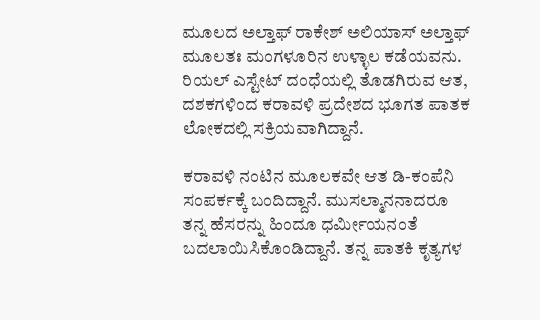ಮೂಲದ ಅಲ್ತಾಫ್ ರಾಕೇಶ್ ಅಲಿಯಾಸ್ ಅಲ್ತಾಫ್ ಮೂಲತಃ ಮಂಗಳೂರಿನ ಉಳ್ಳಾಲ ಕಡೆಯವನು. ರಿಯಲ್ ಎಸ್ಟೇಟ್ ದಂಧೆಯಲ್ಲಿ ತೊಡಗಿರುವ ಆತ, ದಶಕಗಳಿಂದ ಕರಾವಳಿ ಪ್ರದೇಶದ ಭೂಗತ ಪಾತಕ ಲೋಕದಲ್ಲಿ ಸಕ್ರಿಯವಾಗಿದ್ದಾನೆ.

ಕರಾವಳಿ ನಂಟಿನ ಮೂಲಕವೇ ಆತ ಡಿ-ಕಂಪೆನಿ ಸಂಪರ್ಕಕ್ಕೆ ಬಂದಿದ್ದಾನೆ. ಮುಸಲ್ಮಾನನಾದರೂ ತನ್ನ ಹೆಸರನ್ನು ಹಿಂದೂ ಧರ್ಮೀಯನಂತೆ ಬದಲಾಯಿಸಿಕೊಂಡಿದ್ದಾನೆ. ತನ್ನ ಪಾತಕಿ ಕೃತ್ಯಗಳ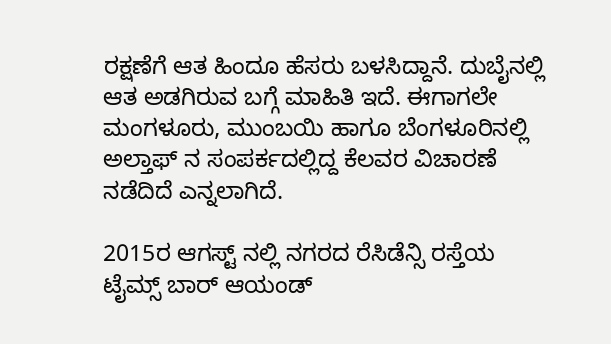ರಕ್ಷಣೆಗೆ ಆತ ಹಿಂದೂ ಹೆಸರು ಬಳಸಿದ್ದಾನೆ. ದುಬೈನಲ್ಲಿ ಆತ ಅಡಗಿರುವ ಬಗ್ಗೆ ಮಾಹಿತಿ ಇದೆ. ಈಗಾಗಲೇ ಮಂಗಳೂರು, ಮುಂಬಯಿ ಹಾಗೂ ಬೆಂಗಳೂರಿನಲ್ಲಿ ಅಲ್ತಾಫ್ ನ ಸಂಪರ್ಕದಲ್ಲಿದ್ದ ಕೆಲವರ ವಿಚಾರಣೆ ನಡೆದಿದೆ ಎನ್ನಲಾಗಿದೆ.

2015ರ ಆಗಸ್ಟ್ ನಲ್ಲಿ ನಗರದ ರೆಸಿಡೆನ್ಸಿ ರಸ್ತೆಯ ಟೈಮ್ಸ್ ಬಾರ್ ಆಯಂಡ್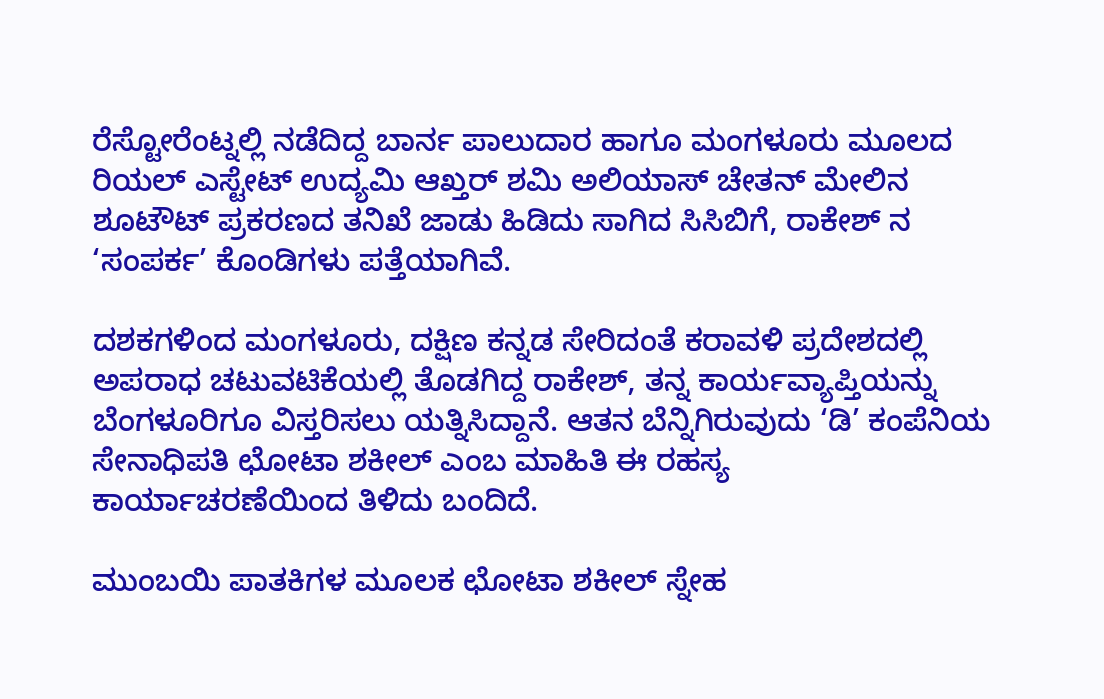ರೆಸ್ಟೋರೆಂಟ್ನಲ್ಲಿ ನಡೆದಿದ್ದ ಬಾರ್ನ ಪಾಲುದಾರ ಹಾಗೂ ಮಂಗಳೂರು ಮೂಲದ ರಿಯಲ್ ಎಸ್ಟೇಟ್ ಉದ್ಯಮಿ ಆಖ್ತರ್ ಶಮಿ ಅಲಿಯಾಸ್ ಚೇತನ್ ಮೇಲಿನ ಶೂಟೌಟ್ ಪ್ರಕರಣದ ತನಿಖೆ ಜಾಡು ಹಿಡಿದು ಸಾಗಿದ ಸಿಸಿಬಿಗೆ, ರಾಕೇಶ್ ನ ‘ಸಂಪರ್ಕ’ ಕೊಂಡಿಗಳು ಪತ್ತೆಯಾಗಿವೆ.

ದಶಕಗಳಿಂದ ಮಂಗಳೂರು, ದಕ್ಷಿಣ ಕನ್ನಡ ಸೇರಿದಂತೆ ಕರಾವಳಿ ಪ್ರದೇಶದಲ್ಲಿ ಅಪರಾಧ ಚಟುವಟಿಕೆಯಲ್ಲಿ ತೊಡಗಿದ್ದ ರಾಕೇಶ್, ತನ್ನ ಕಾರ್ಯವ್ಯಾಪ್ತಿಯನ್ನು ಬೆಂಗಳೂರಿಗೂ ವಿಸ್ತರಿಸಲು ಯತ್ನಿಸಿದ್ದಾನೆ. ಆತನ ಬೆನ್ನಿಗಿರುವುದು ‘ಡಿ’ ಕಂಪೆನಿಯ ಸೇನಾಧಿಪತಿ ಛೋಟಾ ಶಕೀಲ್ ಎಂಬ ಮಾಹಿತಿ ಈ ರಹಸ್ಯ ಕಾರ್ಯಾಚರಣೆಯಿಂದ ತಿಳಿದು ಬಂದಿದೆ.

ಮುಂಬಯಿ ಪಾತಕಿಗಳ ಮೂಲಕ ಛೋಟಾ ಶಕೀಲ್ ಸ್ನೇಹ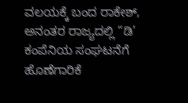ವಲಯಕ್ಕೆ ಬಂದ ರಾಕೇಶ್, ಅನಂತರ ರಾಜ್ಯದಲ್ಲಿ “ಡಿ’ ಕಂಪೆನಿಯ ಸಂಘಟನೆಗೆ ಹೊಣೆಗಾರಿಕೆ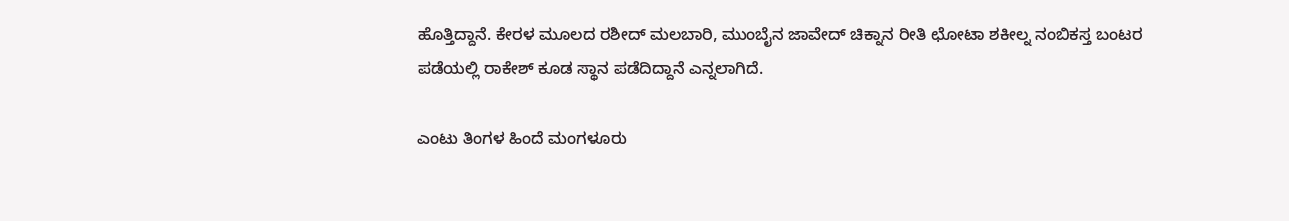ಹೊತ್ತಿದ್ದಾನೆ. ಕೇರಳ ಮೂಲದ ರಶೀದ್ ಮಲಬಾರಿ, ಮುಂಬೈನ ಜಾವೇದ್ ಚಿಕ್ನಾನ ರೀತಿ ಛೋಟಾ ಶಕೀಲ್ನ ನಂಬಿಕಸ್ತ ಬಂಟರ ಪಡೆಯಲ್ಲಿ ರಾಕೇಶ್ ಕೂಡ ಸ್ಥಾನ ಪಡೆದಿದ್ದಾನೆ ಎನ್ನಲಾಗಿದೆ.

ಎಂಟು ತಿಂಗಳ ಹಿಂದೆ ಮಂಗಳೂರು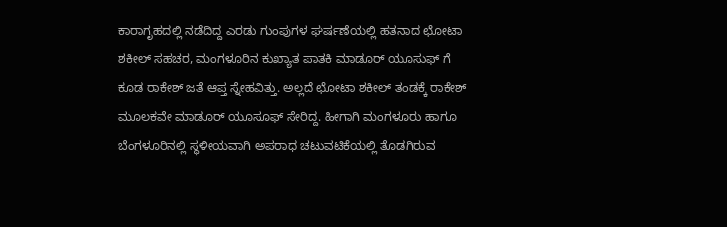ಕಾರಾಗೃಹದಲ್ಲಿ ನಡೆದಿದ್ದ ಎರಡು ಗುಂಪುಗಳ ಘರ್ಷಣೆಯಲ್ಲಿ ಹತನಾದ ಛೋಟಾ ಶಕೀಲ್ ಸಹಚರ, ಮಂಗಳೂರಿನ ಕುಖ್ಯಾತ ಪಾತಕಿ ಮಾಡೂರ್ ಯೂಸುಫ್ ಗೆ ಕೂಡ ರಾಕೇಶ್ ಜತೆ ಆಪ್ತ ಸ್ನೇಹವಿತ್ತು. ಅಲ್ಲದೆ ಛೋಟಾ ಶಕೀಲ್ ತಂಡಕ್ಕೆ ರಾಕೇಶ್ ಮೂಲಕವೇ ಮಾಡೂರ್ ಯೂಸೂಫ್ ಸೇರಿದ್ದ. ಹೀಗಾಗಿ ಮಂಗಳೂರು ಹಾಗೂ ಬೆಂಗಳೂರಿನಲ್ಲಿ ಸ್ಥಳೀಯವಾಗಿ ಅಪರಾಧ ಚಟುವಟಿಕೆಯಲ್ಲಿ ತೊಡಗಿರುವ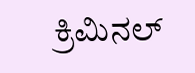ಕ್ರಿಮಿನಲ್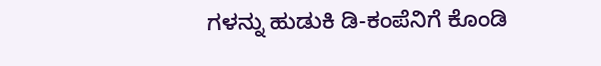ಗಳನ್ನು ಹುಡುಕಿ ಡಿ-ಕಂಪೆನಿಗೆ ಕೊಂಡಿ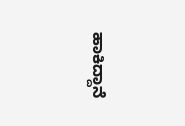ಹಾಕಿದ್ದಾನೆ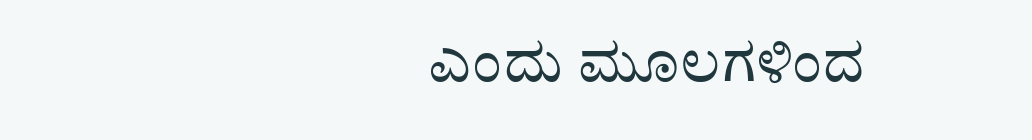ಎಂದು ಮೂಲಗಳಿಂದ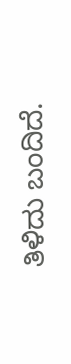ತಿಳಿದು ಬಂದಿದೆ.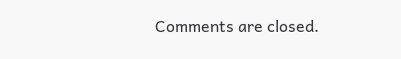Comments are closed.